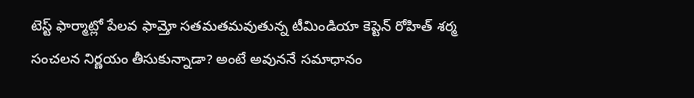టెస్ట్ ఫార్మాట్లో పేలవ ఫామ్తో సతమతమవుతున్న టీమిండియా కెప్టెన్ రోహిత్ శర్మ సంచలన నిర్ణయం తీసుకున్నాడా? అంటే అవుననే సమాధానం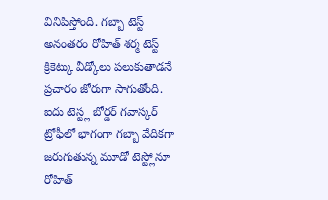వినిపిస్తోంది. గబ్బా టెస్ట్ అనంతరం రోహిత్ శర్మ టెస్ట్ క్రికెట్కు వీడ్కోలు పలుకుతాడనే ప్రచారం జోరుగా సాగుతోంది. ఐదు టెస్ట్ల బోర్డర్ గవాస్కర్ ట్రోఫీలో భాగంగా గబ్బా వేదికగా జరుగుతున్న మూడో టెస్ట్లోనూ రోహిత్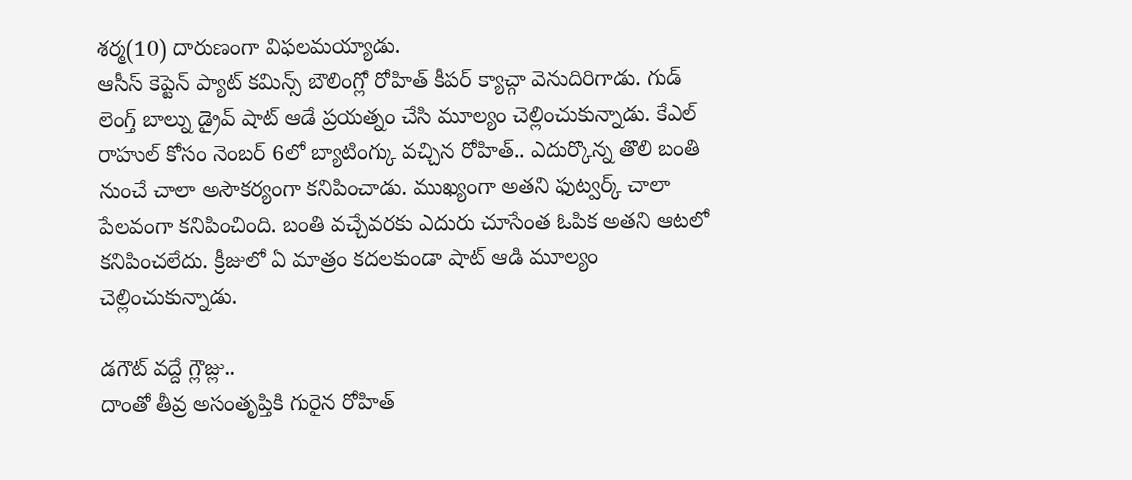శర్మ(10) దారుణంగా విఫలమయ్యాడు.
ఆసీస్ కెప్టెన్ ప్యాట్ కమిన్స్ బౌలింగ్లో రోహిత్ కీపర్ క్యాచ్గా వెనుదిరిగాడు. గుడ్ లెంగ్త్ బాల్ను డ్రైవ్ షాట్ ఆడే ప్రయత్నం చేసి మూల్యం చెల్లించుకున్నాడు. కేఎల్ రాహుల్ కోసం నెంబర్ 6లో బ్యాటింగ్కు వచ్చిన రోహిత్.. ఎదుర్కొన్న తొలి బంతి నుంచే చాలా అసౌకర్యంగా కనిపించాడు. ముఖ్యంగా అతని ఫుట్వర్క్ చాలా పేలవంగా కనిపించింది. బంతి వచ్చేవరకు ఎదురు చూసేంత ఓపిక అతని ఆటలో కనిపించలేదు. క్రీజులో ఏ మాత్రం కదలకుండా షాట్ ఆడి మూల్యం చెల్లించుకున్నాడు.

డగౌట్ వద్దే గ్లౌజ్లు..
దాంతో తీవ్ర అసంతృప్తికి గురైన రోహిత్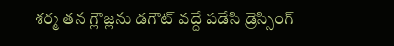శర్మ తన గ్లౌజ్లను డగౌట్ వద్దే పడేసి డ్రెస్సింగ్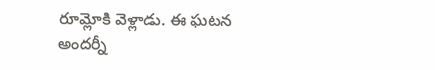రూమ్లోకి వెళ్లాడు. ఈ ఘటన అందర్నీ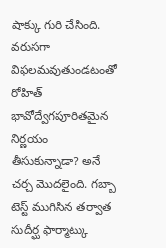షాక్కు గురి చేసింది. వరుసగా విఫలమవుతుండటంతో రోహిత్ భావోద్వేగపూరితమైన నిర్ణయం తీసుకున్నాడా? అనే చర్చ మొదలైంది. గబ్బా టెస్ట్ ముగిసిన తర్వాత సుదీర్ఘ ఫార్మాట్కు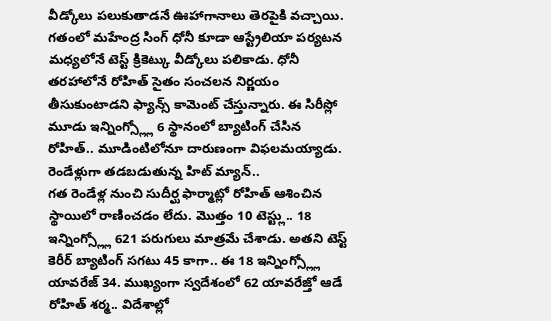వీడ్కోలు పలుకుతాడనే ఊహాగానాలు తెరపైకి వచ్చాయి.
గతంలో మహేంద్ర సింగ్ ధోనీ కూడా ఆస్ట్రేలియా పర్యటన మధ్యలోనే టెస్ట్ క్రికెట్కు వీడ్కోలు పలికాడు. ధోనీ తరహాలోనే రోహిత్ సైతం సంచలన నిర్ణయం తీసుకుంటాడని ఫ్యాన్స్ కామెంట్ చేస్తున్నారు. ఈ సిరీస్లో మూడు ఇన్నింగ్స్ల్లో 6 స్థానంలో బ్యాటింగ్ చేసిన రోహిత్.. మూడింటిలోనూ దారుణంగా విఫలమయ్యాడు.
రెండేళ్లుగా తడబడుతున్న హిట్ మ్యాన్..
గత రెండేళ్ల నుంచి సుదీర్ఘ ఫార్మాట్లో రోహిత్ ఆశించిన స్థాయిలో రాణించడం లేదు. మొత్తం 10 టెస్ట్లు.. 18 ఇన్నింగ్స్ల్లో 621 పరుగులు మాత్రమే చేశాడు. అతని టెస్ట్ కెరీర్ బ్యాటింగ్ సగటు 45 కాగా.. ఈ 18 ఇన్నింగ్స్ల్లో యావరేజ్ 34. ముఖ్యంగా స్వదేశంలో 62 యావరేజ్తో ఆడే రోహిత్ శర్మ.. విదేశాల్లో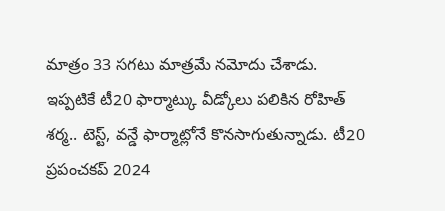మాత్రం 33 సగటు మాత్రమే నమోదు చేశాడు.
ఇప్పటికే టీ20 ఫార్మాట్కు వీడ్కోలు పలికిన రోహిత్ శర్మ.. టెస్ట్, వన్డే ఫార్మాట్లోనే కొనసాగుతున్నాడు. టీ20 ప్రపంచకప్ 2024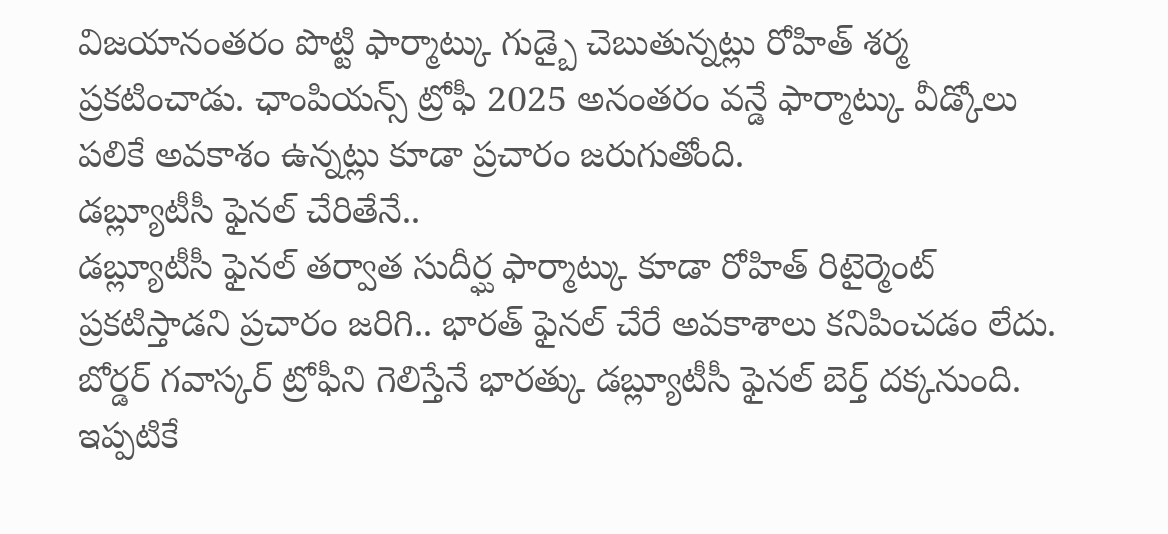విజయానంతరం పొట్టి ఫార్మాట్కు గుడ్బై చెబుతున్నట్లు రోహిత్ శర్మ ప్రకటించాడు. ఛాంపియన్స్ ట్రోఫీ 2025 అనంతరం వన్డే ఫార్మాట్కు వీడ్కోలు పలికే అవకాశం ఉన్నట్లు కూడా ప్రచారం జరుగుతోంది.
డబ్ల్యూటీసీ ఫైనల్ చేరితేనే..
డబ్ల్యూటీసీ ఫైనల్ తర్వాత సుదీర్ఘ ఫార్మాట్కు కూడా రోహిత్ రిటైర్మెంట్ ప్రకటిస్తాడని ప్రచారం జరిగి.. భారత్ ఫైనల్ చేరే అవకాశాలు కనిపించడం లేదు. బోర్డర్ గవాస్కర్ ట్రోఫీని గెలిస్తేనే భారత్కు డబ్ల్యూటీసీ ఫైనల్ బెర్త్ దక్కనుంది. ఇప్పటికే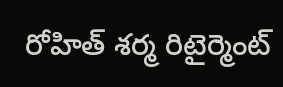రోహిత్ శర్మ రిటైర్మెంట్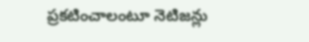ప్రకటించాలంటూ నెటిజన్లు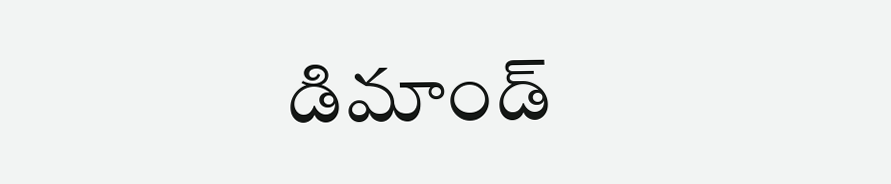డిమాండ్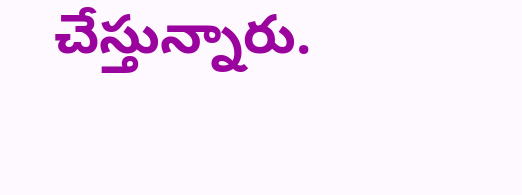చేస్తున్నారు.